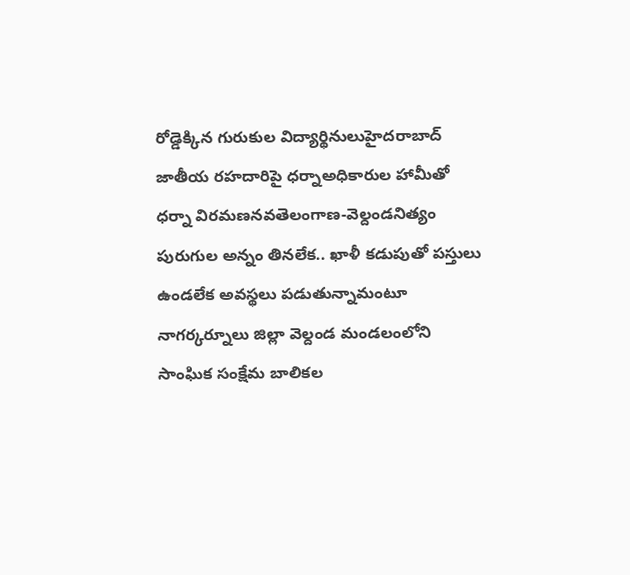రోడ్డెక్కిన గురుకుల విద్యార్థినులుహైదరాబాద్ జాతీయ రహదారిపై ధర్నాఅధికారుల హామీతో ధర్నా విరమణనవతెలంగాణ-వెల్దండనిత్యం పురుగుల అన్నం తినలేక.. ఖాళీ కడుపుతో పస్తులు ఉండలేక అవస్థలు పడుతున్నామంటూ నాగర్కర్నూలు జిల్లా వెల్దండ మండలంలోని సాంఘిక సంక్షేమ బాలికల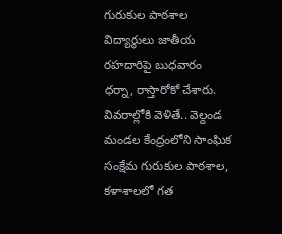గురుకుల పాఠశాల విద్యార్థులు జాతీయ రహదారిపై బుధవారం ధర్నా, రాస్తారోకో చేశారు. వివరాల్లోకి వెళితే.. వెల్దండ మండల కేంద్రంలోని సాంఘిక సంక్షేమ గురుకుల పాఠశాల, కళాశాలలో గత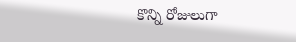కొన్ని రోజులుగా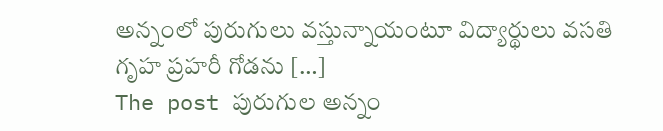అన్నంలో పురుగులు వస్తున్నాయంటూ విద్యార్థులు వసతి గృహ ప్రహరీ గోడను […]
The post పురుగుల అన్నం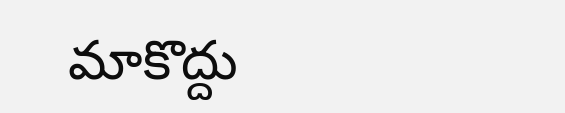మాకొద్దు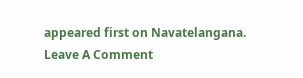appeared first on Navatelangana.
Leave A Comment